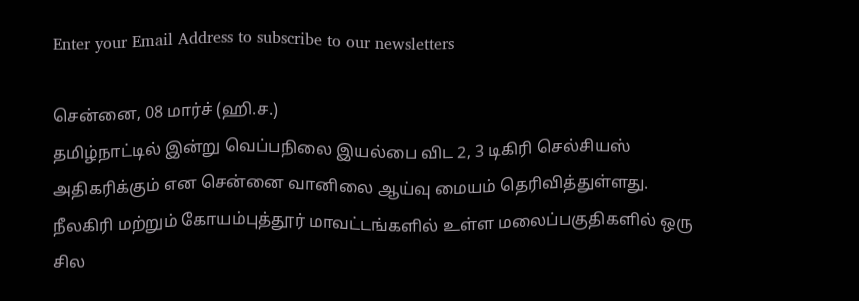Enter your Email Address to subscribe to our newsletters

சென்னை, 08 மார்ச் (ஹி.ச.)
தமிழ்நாட்டில் இன்று வெப்பநிலை இயல்பை விட 2, 3 டிகிரி செல்சியஸ் அதிகரிக்கும் என சென்னை வானிலை ஆய்வு மையம் தெரிவித்துள்ளது.
நீலகிரி மற்றும் கோயம்புத்தூர் மாவட்டங்களில் உள்ள மலைப்பகுதிகளில் ஒரு சில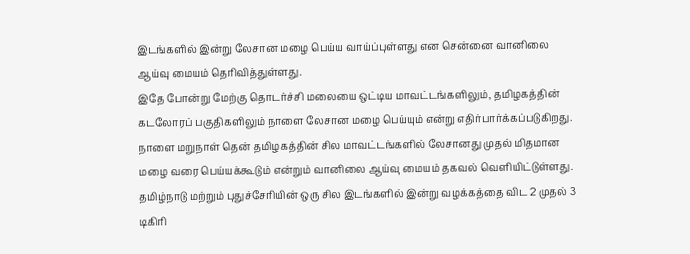இடங்களில் இன்று லேசான மழை பெய்ய வாய்ப்புள்ளது என சென்னை வானிலை ஆய்வு மையம் தெரிவித்துள்ளது.
இதே போன்று மேற்கு தொடர்ச்சி மலையை ஒட்டிய மாவட்டங்களிலும், தமிழகத்தின் கடலோரப் பகுதிகளிலும் நாளை லேசான மழை பெய்யும் என்று எதிர்பார்க்கப்படுகிறது.
நாளை மறுநாள் தென் தமிழகத்தின் சில மாவட்டங்களில் லேசானது முதல் மிதமான மழை வரை பெய்யக்கூடும் என்றும் வானிலை ஆய்வு மையம் தகவல் வெளியிட்டுள்ளது.
தமிழ்நாடு மற்றும் புதுச்சேரியின் ஒரு சில இடங்களில் இன்று வழக்கத்தை விட 2 முதல் 3 டிகிரி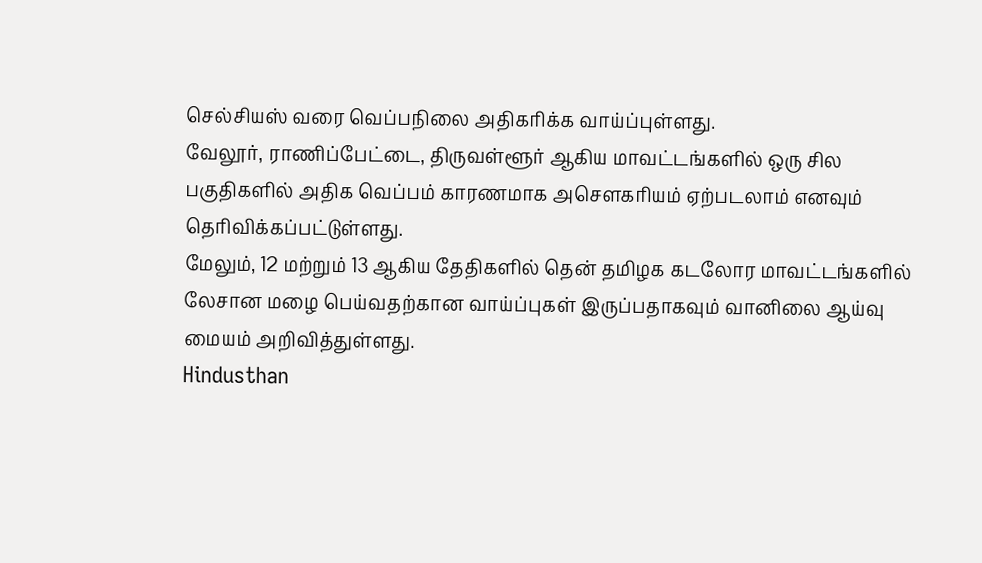செல்சியஸ் வரை வெப்பநிலை அதிகரிக்க வாய்ப்புள்ளது.
வேலூர், ராணிப்பேட்டை, திருவள்ளூர் ஆகிய மாவட்டங்களில் ஒரு சில பகுதிகளில் அதிக வெப்பம் காரணமாக அசௌகரியம் ஏற்படலாம் எனவும் தெரிவிக்கப்பட்டுள்ளது.
மேலும், 12 மற்றும் 13 ஆகிய தேதிகளில் தென் தமிழக கடலோர மாவட்டங்களில் லேசான மழை பெய்வதற்கான வாய்ப்புகள் இருப்பதாகவும் வானிலை ஆய்வு மையம் அறிவித்துள்ளது.
Hindusthan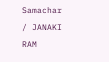Samachar / JANAKI RAM